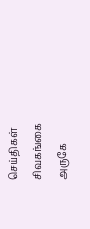செய்திகள்
சிவகங்கை அருகே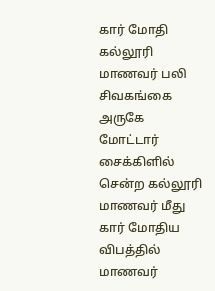கார் மோதி கல்லூரி மாணவர் பலி
சிவகங்கை அருகே மோட்டார் சைக்கிளில் சென்ற கல்லூரி மாணவர் மீது கார் மோதிய விபத்தில் மாணவர்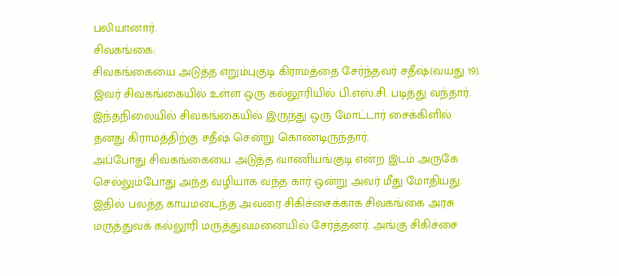பலியானார்.
சிவகங்கை:
சிவகங்கையை அடுத்த எறும்புகுடி கிராமத்தை சேர்ந்தவர் சதீஷ்(வயது 19). இவர் சிவகங்கையில் உள்ள ஒரு கல்லூரியில் பி.எஸ்.சி. படித்து வந்தார். இந்தநிலையில் சிவகங்கையில் இருந்து ஒரு மோட்டார் சைக்கிளில் தனது கிராமத்திற்கு சதீஷ் சென்று கொண்டிருந்தார்.
அப்போது சிவகங்கையை அடுத்த வாணியங்குடி என்ற இடம் அருகே செல்லும்போது அந்த வழியாக வந்த கார் ஒன்று அவர் மீது மோதியது. இதில் பலத்த காயமடைந்த அவரை சிகிச்சைக்காக சிவகங்கை அரசு மருத்துவக் கல்லூரி மருத்துவமனையில் சேர்த்தனர். அங்கு சிகிச்சை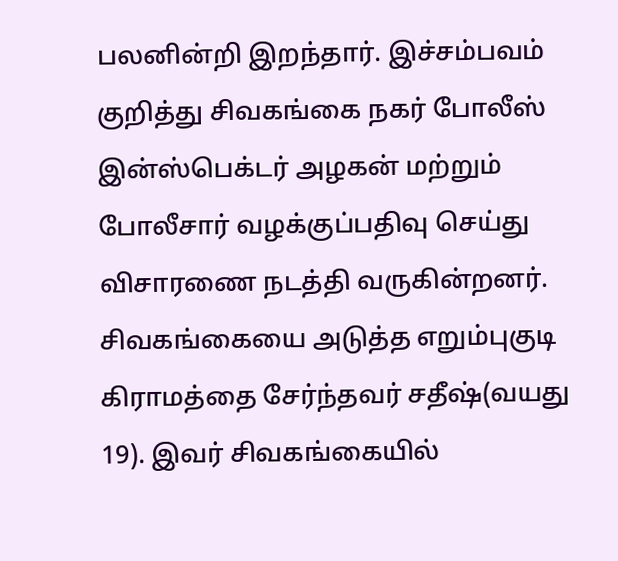பலனின்றி இறந்தார். இச்சம்பவம் குறித்து சிவகங்கை நகர் போலீஸ் இன்ஸ்பெக்டர் அழகன் மற்றும் போலீசார் வழக்குப்பதிவு செய்து விசாரணை நடத்தி வருகின்றனர்.
சிவகங்கையை அடுத்த எறும்புகுடி கிராமத்தை சேர்ந்தவர் சதீஷ்(வயது 19). இவர் சிவகங்கையில்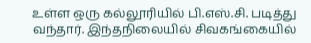உள்ள ஒரு கல்லூரியில் பி.எஸ்.சி. படித்து வந்தார். இந்தநிலையில் சிவகங்கையில்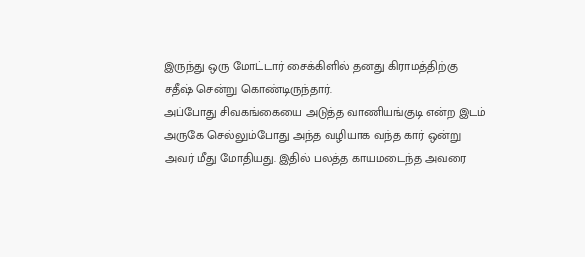இருந்து ஒரு மோட்டார் சைக்கிளில் தனது கிராமத்திற்கு சதீஷ் சென்று கொண்டிருந்தார்.
அப்போது சிவகங்கையை அடுத்த வாணியங்குடி என்ற இடம் அருகே செல்லும்போது அந்த வழியாக வந்த கார் ஒன்று அவர் மீது மோதியது. இதில் பலத்த காயமடைந்த அவரை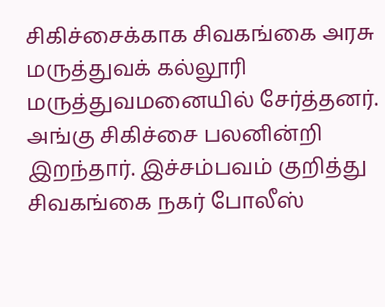சிகிச்சைக்காக சிவகங்கை அரசு மருத்துவக் கல்லூரி மருத்துவமனையில் சேர்த்தனர். அங்கு சிகிச்சை பலனின்றி இறந்தார். இச்சம்பவம் குறித்து சிவகங்கை நகர் போலீஸ்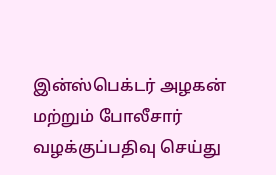இன்ஸ்பெக்டர் அழகன் மற்றும் போலீசார் வழக்குப்பதிவு செய்து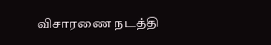விசாரணை நடத்தி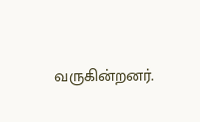வருகின்றனர்.